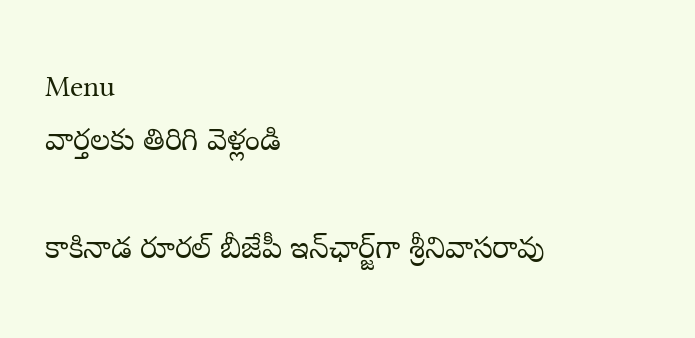Menu
వార్తలకు తిరిగి వెళ్లండి

కాకినాడ రూరల్ బీజేపీ ఇన్‌ఛార్జ్‌గా శ్రీనివాసరావు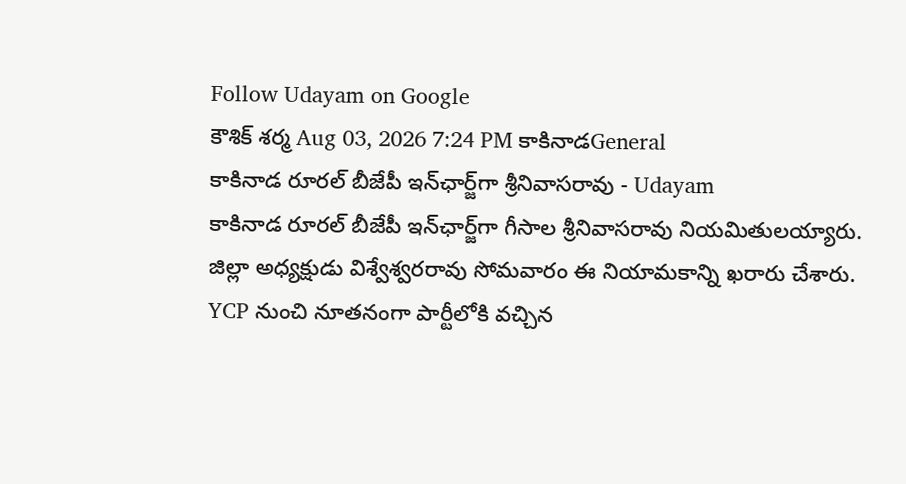Follow Udayam on Google
కౌశిక్ శర్మ Aug 03, 2026 7:24 PM కాకినాడGeneral
కాకినాడ రూరల్ బీజేపీ ఇన్‌ఛార్జ్‌గా శ్రీనివాసరావు - Udayam
కాకినాడ రూరల్ బీజేపీ ఇన్‌ఛార్జ్‌గా గీసాల శ్రీనివాసరావు నియమితులయ్యారు. జిల్లా అధ్యక్షుడు విశ్వేశ్వరరావు సోమవారం ఈ నియామకాన్ని ఖరారు చేశారు. YCP నుంచి నూతనంగా పార్టీలోకి వచ్చిన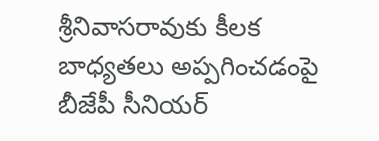శ్రీనివాసరావుకు కీలక బాధ్యతలు అప్పగించడంపై బీజేపీ సీనియర్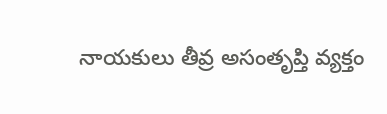నాయకులు తీవ్ర అసంతృప్తి వ్యక్తం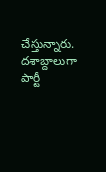చేస్తున్నారు. దశాబ్దాలుగా పార్టీ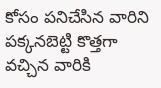కోసం పనిచేసిన వారిని పక్కనబెట్టి కొత్తగా వచ్చిన వారికి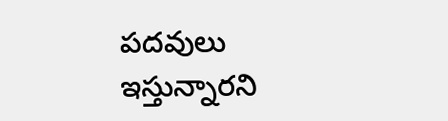పదవులు ఇస్తున్నారని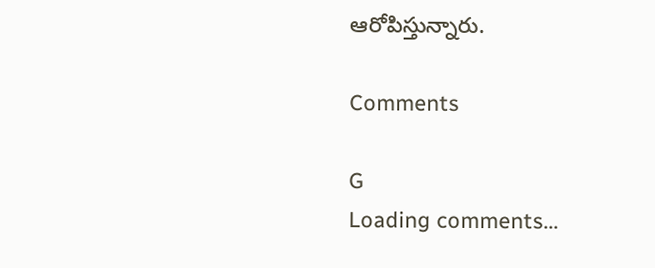ఆరోపిస్తున్నారు.

Comments

G
Loading comments...